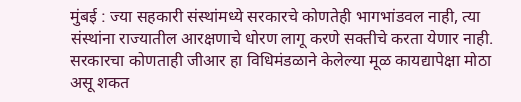मुंबई : ज्या सहकारी संस्थांमध्ये सरकारचे कोणतेही भागभांडवल नाही, त्या संस्थांना राज्यातील आरक्षणाचे धोरण लागू करणे सक्तीचे करता येणार नाही. सरकारचा कोणताही जीआर हा विधिमंडळाने केलेल्या मूळ कायद्यापेक्षा मोठा असू शकत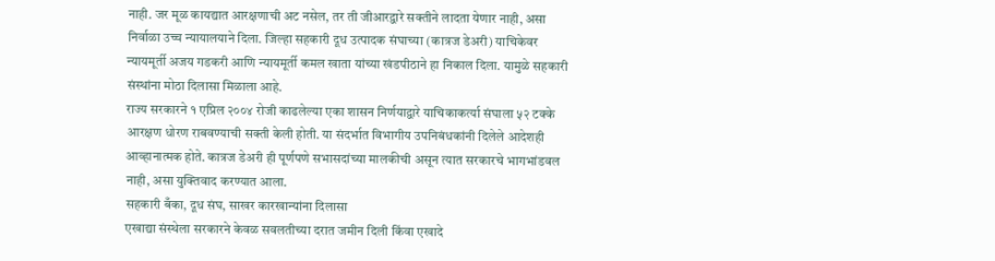नाही. जर मूळ कायद्यात आरक्षणाची अट नसेल, तर ती जीआरद्वारे सक्तीने लादता येणार नाही, असा निर्वाळा उच्च न्यायालयाने दिला. जिल्हा सहकारी दूध उत्पादक संघाच्या (कात्रज डेअरी) याचिकेवर न्यायमूर्ती अजय गडकरी आणि न्यायमूर्ती कमल खाता यांच्या खंडपीठाने हा निकाल दिला. यामुळे सहकारी संस्थांना मोठा दिलासा मिळाला आहे.
राज्य सरकारने १ एप्रिल २००४ रोजी काढलेल्या एका शासन निर्णयाद्वारे याचिकाकर्त्या संघाला ५२ टक्के आरक्षण धोरण राबवण्याची सक्ती केली होती. या संदर्भात विभागीय उपनिबंधकांनी दिलेले आदेशही आव्हानात्मक होते. कात्रज डेअरी ही पूर्णपणे सभासदांच्या मालकीची असून त्यात सरकारचे भागभांडवल नाही, असा युक्तिवाद करण्यात आला.
सहकारी बँका, दूध संघ, साखर कारखान्यांना दिलासा
एखाद्या संस्थेला सरकारने केवळ सवलतीच्या दरात जमीन दिली किंवा एखादे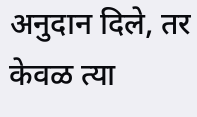अनुदान दिले, तर केवळ त्या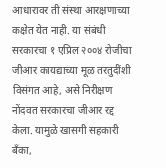आधारावर ती संस्था आरक्षणाच्या कक्षेत येत नाही. या संबंधी सरकारचा १ एप्रिल २००४ रोजीचा जीआर कायद्याच्या मूळ तरतुदींशी विसंगत आहे, असे निरीक्षण नोंदवत सरकारचा जीआर रद्द केला. यामुळे खासगी सहकारी बँका,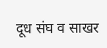दूध संघ व साखर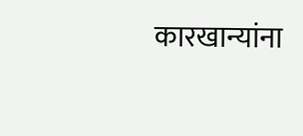कारखान्यांना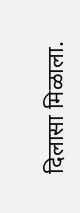दिलासा मिळाला.